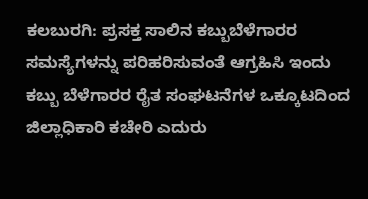ಕಲಬುರಗಿ: ಪ್ರಸಕ್ತ ಸಾಲಿನ ಕಬ್ಬುಬೆಳೆಗಾರರ ಸಮಸ್ಯೆಗಳನ್ನು ಪರಿಹರಿಸುವಂತೆ ಆಗ್ರಹಿಸಿ ಇಂದು
ಕಬ್ಬು ಬೆಳೆಗಾರರ ರೈತ ಸಂಘಟನೆಗಳ ಒಕ್ಕೂಟದಿಂದ ಜಿಲ್ಲಾಧಿಕಾರಿ ಕಚೇರಿ ಎದುರು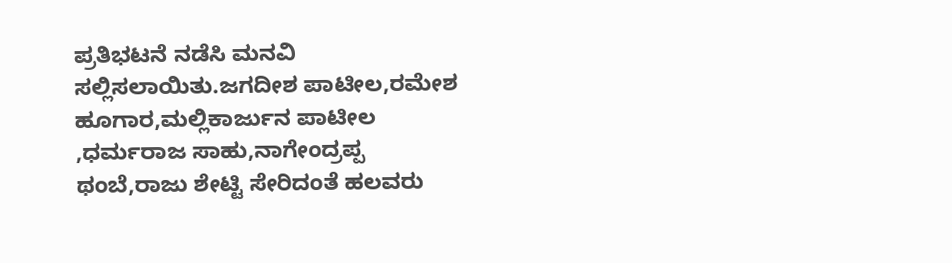ಪ್ರತಿಭಟನೆ ನಡೆಸಿ ಮನವಿ ಸಲ್ಲಿಸಲಾಯಿತು.ಜಗದೀಶ ಪಾಟೀಲ,ರಮೇಶ ಹೂಗಾರ,ಮಲ್ಲಿಕಾರ್ಜುನ ಪಾಟೀಲ ,ಧರ್ಮರಾಜ ಸಾಹು,ನಾಗೇಂದ್ರಪ್ಪ ಥಂಬೆ,ರಾಜು ಶೇಟ್ಟಿ ಸೇರಿದಂತೆ ಹಲವರು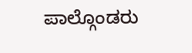ಪಾಲ್ಗೊಂಡರು